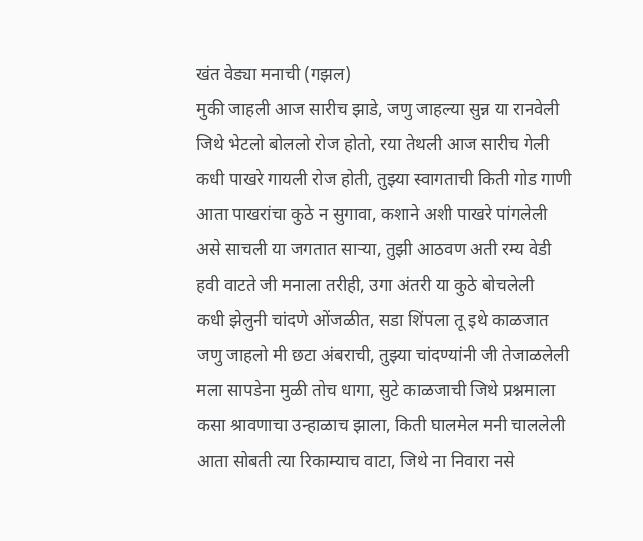खंत वेड्या मनाची (गझल)
मुकी जाहली आज सारीच झाडे, जणु जाहल्या सुन्न या रानवेली
जिथे भेटलो बोललो रोज होतो, रया तेथली आज सारीच गेली
कधी पाखरे गायली रोज होती, तुझ्या स्वागताची किती गोड गाणी
आता पाखरांचा कुठे न सुगावा, कशाने अशी पाखरे पांगलेली
असे साचली या जगतात साऱ्या, तुझी आठवण अती रम्य वेडी
हवी वाटते जी मनाला तरीही, उगा अंतरी या कुठे बोचलेली
कधी झेलुनी चांदणे ओंजळीत, सडा शिंपला तू इथे काळजात
जणु जाहलो मी छटा अंबराची, तुझ्या चांदण्यांनी जी तेजाळलेली
मला सापडेना मुळी तोच धागा, सुटे काळजाची जिथे प्रश्नमाला
कसा श्रावणाचा उन्हाळाच झाला, किती घालमेल मनी चाललेली
आता सोबती त्या रिकाम्याच वाटा, जिथे ना निवारा नसे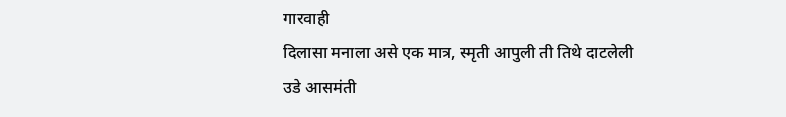गारवाही
दिलासा मनाला असे एक मात्र, स्मृती आपुली ती तिथे दाटलेली
उडे आसमंती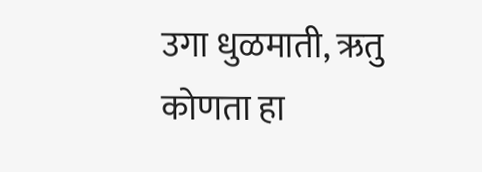उगा धुळमाती, ऋतु कोणता हा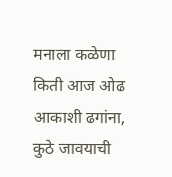मनाला कळेणा
किती आज ओढ आकाशी ढगांना, कुठे जावयाची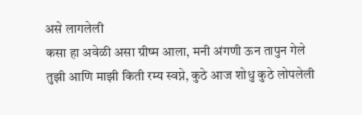असे लागलेली
कसा हा अवेळी असा ग्रीष्म आला, मनी अंगणी ऊन तापुन गेले
तुझी आणि माझी किती रम्य स्वप्ने, कुठे आज शोधु कुठे लोपलेली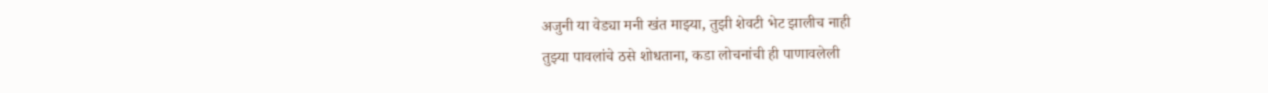अजुनी या वेड्या मनी खंत माझ्या, तुझी शेवटी भेट झालीच नाही
तुझ्या पावलांचे ठसे शोधताना, कडा लोचनांची ही पाणावलेली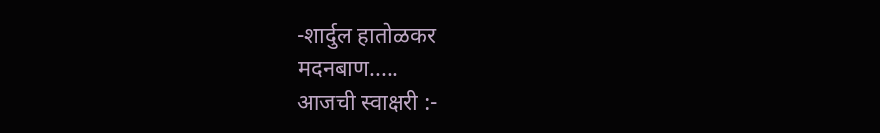-शार्दुल हातोळकर
मदनबाण.....
आजची स्वाक्षरी :-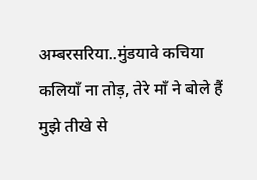अम्बरसरिया..मुंडयावे कचिया कलियाँ ना तोड़, तेरे माँ ने बोले हैं मुझे तीखे से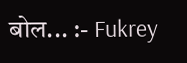बोल... :- Fukrey